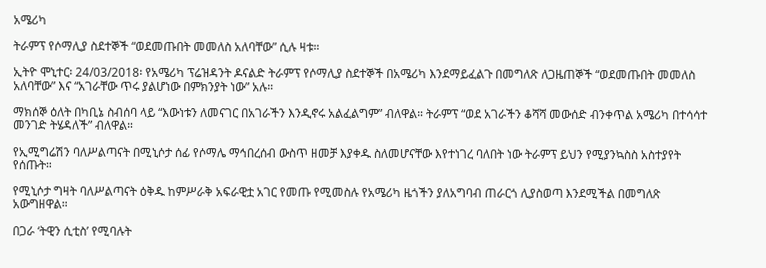አሜሪካ

ትራምፕ የሶማሊያ ስደተኞች “ወደመጡበት መመለስ አለባቸው” ሲሉ ዛቱ።

ኢትዮ ሞኒተር፡ 24/03/2018፡ የአሜሪካ ፕሬዝዳንት ዶናልድ ትራምፕ የሶማሊያ ስደተኞች በአሜሪካ እንደማይፈልጉ በመግለጽ ለጋዜጠኞች “ወደመጡበት መመለስ አለባቸው” እና “አገራቸው ጥሩ ያልሆነው በምክንያት ነው” አሉ።

ማክሰኞ ዕለት በካቢኔ ስብሰባ ላይ “እውነቱን ለመናገር በአገራችን እንዲኖሩ አልፈልግም” ብለዋል። ትራምፕ “ወደ አገራችን ቆሻሻ መውሰድ ብንቀጥል አሜሪካ በተሳሳተ መንገድ ትሄዳለች” ብለዋል።

የኢሚግሬሽን ባለሥልጣናት በሚኒሶታ ሰፊ የሶማሌ ማኅበረሰብ ውስጥ ዘመቻ እያቀዱ ስለመሆናቸው እየተነገረ ባለበት ነው ትራምፕ ይህን የሚያንኳስስ አስተያየት የሰጡት።

የሚኒሶታ ግዛት ባለሥልጣናት ዕቅዱ ከምሥራቅ አፍራዊቷ አገር የመጡ የሚመስሉ የአሜሪካ ዜጎችን ያለአግባብ ጠራርጎ ሊያስወጣ እንደሚችል በመግለጽ አውግዘዋል።

በጋራ ‘ትዊን ሲቲስ’ የሚባሉት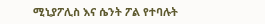ሚኒያፖሊስ እና ሴንት ፖል የተባሉት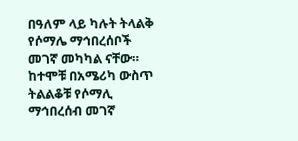በዓለም ላይ ካሉት ትላልቅ የሶማሌ ማኅበረሰቦች መገኛ መካካል ናቸው። ከተሞቹ በአሜሪካ ውስጥ ትልልቆቹ የሶማሊ ማኅበረሰብ መገኛ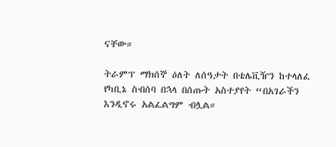ናቸው።

ትራምፕ ማክሰኞ ዕለት ለሰዓታት በቴሌቪዥን ከተላለፈ የካቢኔ ስብሰባ በኋላ በሰጡት አስተያየት “በአገራችን እንዲኖሩ አልፈልግም ብሏል።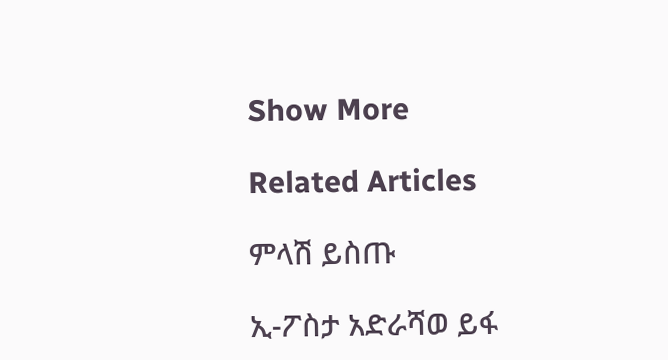Show More

Related Articles

ምላሽ ይስጡ

ኢ-ፖስታ አድራሻወ ይፋ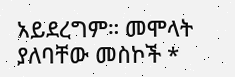አይደረግም። መሞላት ያለባቸው መስኮች *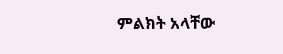ምልክት አላቸው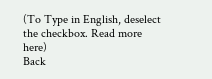(To Type in English, deselect the checkbox. Read more here)
Back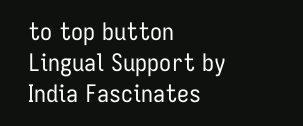to top button
Lingual Support by India Fascinates